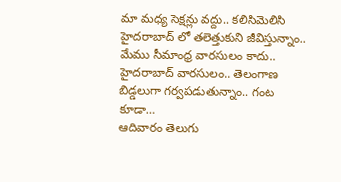మా మధ్య సెక్షన్లు వద్దు.. కలిసిమెలిసి హైదరాబాద్ లో తలెత్తుకుని జీవిస్తున్నాం.. మేము సీమాంధ్ర వారసులం కాదు.. హైదరాబాద్ వారసులం.. తెలంగాణ బిడ్డలుగా గర్వపడుతున్నాం.. గంట కూడా…
ఆదివారం తెలుగు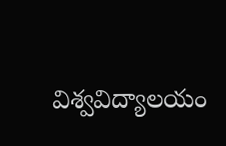విశ్వవిద్యాలయం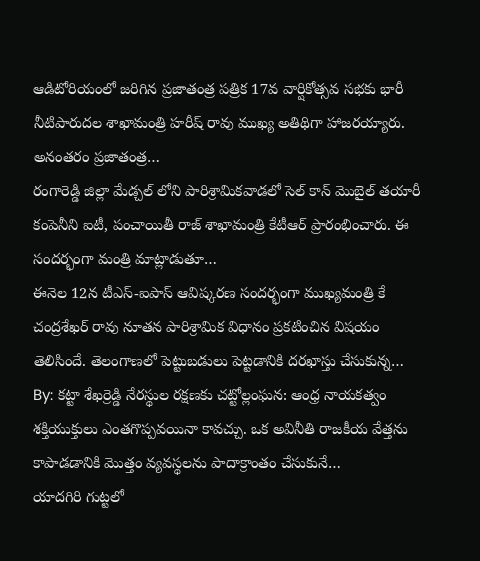ఆడిటోరియంలో జరిగిన ప్రజాతంత్ర పత్రిక 17వ వార్షికోత్సవ సభకు భారీ నీటిపారుదల శాఖామంత్రి హరీష్ రావు ముఖ్య అతిథిగా హాజరయ్యారు. అనంతరం ప్రజాతంత్ర…
రంగారెడ్డి జిల్లా మేడ్చల్ లోని పారిశ్రామికవాడలో సెల్ కాన్ మొబైల్ తయారీ కంపెనీని ఐటీ, పంచాయితీ రాజ్ శాఖామంత్రి కేటీఆర్ ప్రారంభించారు. ఈ సందర్భంగా మంత్రి మాట్లాడుతూ…
ఈనెల 12న టీఎస్-ఐపాస్ ఆవిష్కరణ సందర్భంగా ముఖ్యమంత్రి కే చంద్రశేఖర్ రావు నూతన పారిశ్రామిక విధానం ప్రకటించిన విషయం తెలిసిందే. తెలంగాణలో పెట్టుబడులు పెట్టడానికి దరఖాస్తు చేసుకున్న…
By: కట్టా శేఖర్రెడ్డి నేరస్థుల రక్షణకు చట్టోల్లంఘన: ఆంధ్ర నాయకత్వం శక్తియుక్తులు ఎంతగొప్పవయినా కావచ్చు. ఒక అవినీతి రాజకీయ వేత్తను కాపాడడానికి మొత్తం వ్యవస్థలను పాదాక్రాంతం చేసుకునే…
యాదగిరి గుట్టలో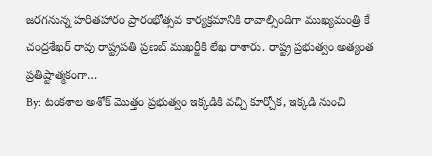జరగనున్న హరితహారం ప్రారంభోత్సవ కార్యక్రమానికి రావాల్సిందిగా ముఖ్యమంత్రి కే చంద్రశేఖర్ రావు రాష్ట్రపతి ప్రణబ్ ముఖర్జీకి లేఖ రాశారు. రాష్ట్ర ప్రభుత్వం అత్యంత ప్రతిష్టాత్మకంగా…
By: టంకశాల అశోక్ మొత్తం ప్రభుత్వం ఇక్కడికి వచ్చి కూర్చోక, ఇక్కడి నుంచి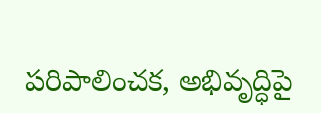పరిపాలించక, అభివృద్ధిపై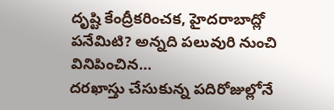దృష్టి కేంద్రీకరించక, హైదరాబాద్లో పనేమిటి? అన్నది పలువురి నుంచి వినిపించిన…
దరఖాస్తు చేసుకున్న పదిరోజుల్లోనే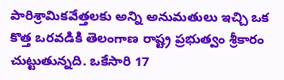పారిశ్రామికవేత్తలకు అన్ని అనుమతులు ఇచ్చి ఒక కొత్త ఒరవడికి తెలంగాణ రాష్ట్ర ప్రభుత్వం శ్రీకారం చుట్టుతున్నది. ఒకేసారి 17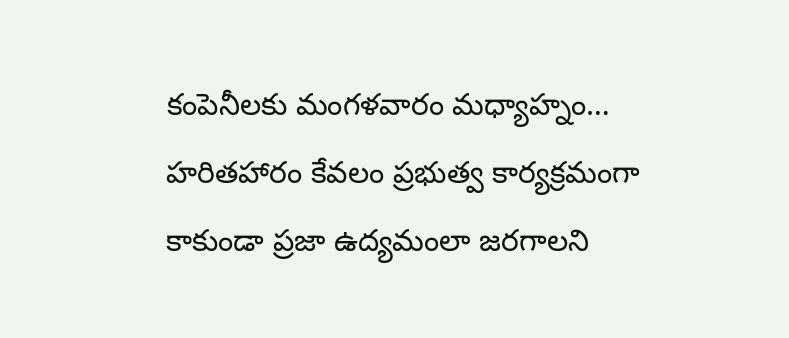కంపెనీలకు మంగళవారం మధ్యాహ్నం…
హరితహారం కేవలం ప్రభుత్వ కార్యక్రమంగా కాకుండా ప్రజా ఉద్యమంలా జరగాలని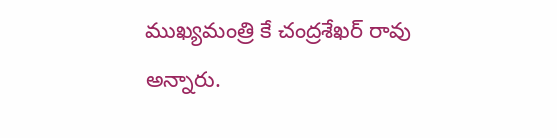ముఖ్యమంత్రి కే చంద్రశేఖర్ రావు అన్నారు.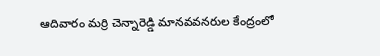ఆదివారం మర్రి చెన్నారెడ్డి మానవవనరుల కేంద్రంలో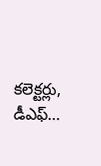కలెక్టర్లు, డీఎఫ్…